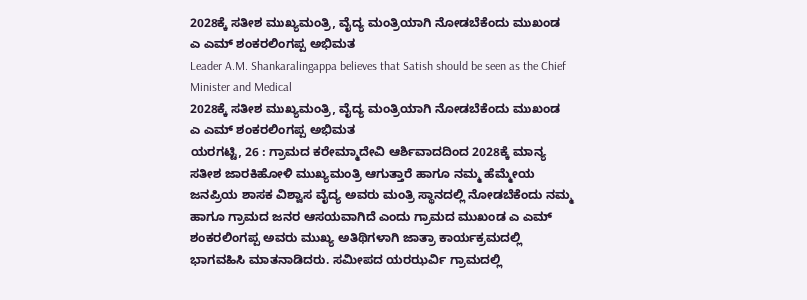2028ಕ್ಕೆ ಸತೀಶ ಮುಖ್ಯಮಂತ್ರಿ, ವೈದ್ಯ ಮಂತ್ರಿಯಾಗಿ ನೋಡಬೆಕೆಂದು ಮುಖಂಡ ಎ ಎಮ್ ಶಂಕರಲಿಂಗಪ್ಪ ಅಭಿಮತ
Leader A.M. Shankaralingappa believes that Satish should be seen as the Chief Minister and Medical
2028ಕ್ಕೆ ಸತೀಶ ಮುಖ್ಯಮಂತ್ರಿ, ವೈದ್ಯ ಮಂತ್ರಿಯಾಗಿ ನೋಡಬೆಕೆಂದು ಮುಖಂಡ ಎ ಎಮ್ ಶಂಕರಲಿಂಗಪ್ಪ ಅಭಿಮತ
ಯರಗಟ್ಟಿ, 26 : ಗ್ರಾಮದ ಕರೇಮ್ಮಾದೇವಿ ಆರ್ಶಿವಾದದಿಂದ 2028ಕ್ಕೆ ಮಾನ್ಯ ಸತೀಶ ಜಾರಕಿಹೋಳಿ ಮುಖ್ಯಮಂತ್ರಿ ಆಗುತ್ತಾರೆ ಹಾಗೂ ನಮ್ಮ ಹೆಮ್ಮೇಯ ಜನಪ್ರಿಯ ಶಾಸಕ ವಿಶ್ವಾಸ ವೈದ್ಯ ಅವರು ಮಂತ್ರಿ ಸ್ಥಾನದಲ್ಲಿ ನೋಡಬೆಕೆಂದು ನಮ್ಮ ಹಾಗೂ ಗ್ರಾಮದ ಜನರ ಆಸಯವಾಗಿದೆ ಎಂದು ಗ್ರಾಮದ ಮುಖಂಡ ಎ ಎಮ್ ಶಂಕರಲಿಂಗಪ್ಪ ಅವರು ಮುಖ್ಯ ಅತಿಥಿಗಳಾಗಿ ಜಾತ್ರಾ ಕಾರ್ಯಕ್ರಮದಲ್ಲಿ ಭಾಗವಹಿಸಿ ಮಾತನಾಡಿದರು. ಸಮೀಪದ ಯರಝರ್ವಿ ಗ್ರಾಮದಲ್ಲಿ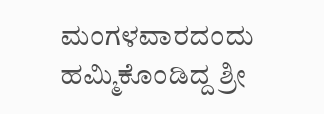ಮಂಗಳವಾರದಂದು ಹಮ್ಮಿಕೊಂಡಿದ್ದ ಶ್ರೀ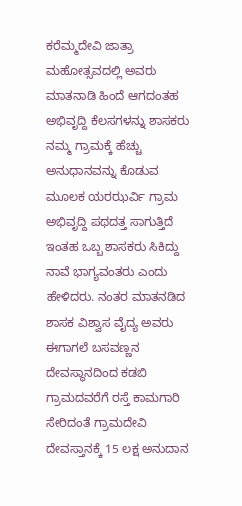ಕರೆಮ್ಮದೇವಿ ಜಾತ್ರಾ ಮಹೋತ್ಸವದಲ್ಲಿ ಅವರು ಮಾತನಾಡಿ ಹಿಂದೆ ಆಗದಂತಹ ಅಭಿವೃದ್ದಿ ಕೆಲಸಗಳನ್ನು ಶಾಸಕರು ನಮ್ಮ ಗ್ರಾಮಕ್ಕೆ ಹೆಚ್ಚು ಅನುಧಾನವನ್ನು ಕೊಡುವ ಮೂಲಕ ಯರಝರ್ವಿ ಗ್ರಾಮ ಅಭಿವೃದ್ದಿ ಪಥದತ್ತ ಸಾಗುತ್ತಿದೆ ಇಂತಹ ಒಬ್ಬ ಶಾಸಕರು ಸಿಕಿದ್ದು ನಾವೆ ಭಾಗ್ಯವಂತರು ಎಂದು ಹೇಳಿದರು. ನಂತರ ಮಾತನಡಿದ ಶಾಸಕ ವಿಶ್ವಾಸ ವೈದ್ಯ ಅವರು ಈಗಾಗಲೆ ಬಸವಣ್ಣನ ದೇವಸ್ಥಾನದಿಂದ ಕಡಬಿ ಗ್ರಾಮದವರೆಗೆ ರಸ್ತೆ ಕಾಮಗಾರಿ ಸೇರಿದಂತೆ ಗ್ರಾಮದೇವಿ ದೇವಸ್ತಾನಕ್ಕೆ 15 ಲಕ್ಷ ಅನುದಾನ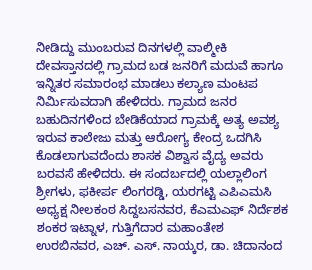ನೀಡಿದ್ದು ಮುಂಬರುವ ದಿನಗಳಲ್ಲಿ ವಾಲ್ಮೀಕಿ ದೇವಸ್ತಾನದಲ್ಲಿ ಗ್ರಾಮದ ಬಡ ಜನರಿಗೆ ಮದುವೆ ಹಾಗೂ ಇನ್ನಿತರ ಸಮಾರಂಭ ಮಾಡಲು ಕಲ್ಯಾಣ ಮಂಟಪ ನಿರ್ಮಿಸುವದಾಗಿ ಹೇಳಿದರು. ಗ್ರಾಮದ ಜನರ ಬಹುದಿನಗಳಿಂದ ಬೇಡಿಕೆಯಾದ ಗ್ರಾಮಕ್ಕೆ ಅತ್ಯ ಅವಶ್ಯ ಇರುವ ಕಾಲೇಜು ಮತ್ತು ಆರೋಗ್ಯ ಕೇಂದ್ರ ಒದಗಿಸಿ ಕೊಡಲಾಗುವದೆಂದು ಶಾಸಕ ವಿಶ್ವಾಸ ವೈದ್ಯ ಅವರು ಬರವಸೆ ಹೇಳಿದರು. ಈ ಸಂದರ್ಬದಲ್ಲಿ ಯಲ್ಲಾಲಿಂಗ ಶ್ರೀಗಳು, ಫಕೀರ್ಪ ಲಿಂಗರಡ್ಡಿ, ಯರಗಟ್ಟಿ ಎಪಿಎಮಸಿ ಅಧ್ಯಕ್ಷ ನೀಲಕಂಠ ಸಿದ್ದಬಸನವರ, ಕೆಎಮಎಫ್ ನಿರ್ದೆಶಕ ಶಂಕರ ಇಟ್ನಾಳ, ಗುತ್ತಿಗೆದಾರ ಮಹಾಂತೇಶ ಉರಬಿನವರ, ಎಚ್. ಎಸ್. ನಾಯ್ಕರ, ಡಾ. ಚಿದಾನಂದ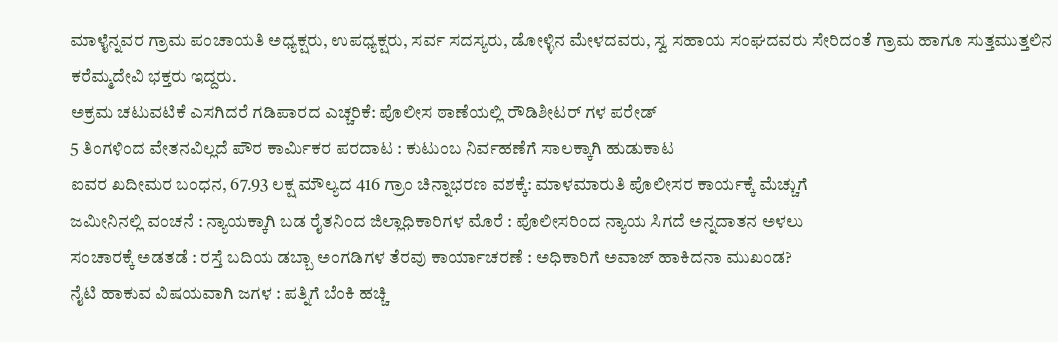ಮಾಳೈನ್ನವರ ಗ್ರಾಮ ಪಂಚಾಯತಿ ಅಧ್ಯಕ್ಷರು, ಉಪಧ್ಯಕ್ಷರು, ಸರ್ವ ಸದಸ್ಯರು, ಡೋಳ್ಳಿನ ಮೇಳದವರು, ಸ್ವ ಸಹಾಯ ಸಂಘದವರು ಸೇರಿದಂತೆ ಗ್ರಾಮ ಹಾಗೂ ಸುತ್ತಮುತ್ತಲಿನ ಕರೆಮ್ಮದೇವಿ ಭಕ್ತರು ಇದ್ದರು.
ಅಕ್ರಮ ಚಟುವಟಿಕೆ ಎಸಗಿದರೆ ಗಡಿಪಾರದ ಎಚ್ಚರಿಕೆ: ಪೊಲೀಸ ಠಾಣೆಯಲ್ಲಿ ರೌಡಿಶೀಟರ್ ಗಳ ಪರೇಡ್
5 ತಿಂಗಳಿಂದ ವೇತನವಿಲ್ಲದೆ ಪೌರ ಕಾರ್ಮಿಕರ ಪರದಾಟ : ಕುಟುಂಬ ನಿರ್ವಹಣೆಗೆ ಸಾಲಕ್ಕಾಗಿ ಹುಡುಕಾಟ
ಐವರ ಖದೀಮರ ಬಂಧನ, 67.93 ಲಕ್ಷ ಮೌಲ್ಯದ 416 ಗ್ರಾಂ ಚಿನ್ನಾಭರಣ ವಶಕ್ಕೆ: ಮಾಳಮಾರುತಿ ಪೊಲೀಸರ ಕಾರ್ಯಕ್ಕೆ ಮೆಚ್ಚುಗೆ
ಜಮೀನಿನಲ್ಲಿ ವಂಚನೆ : ನ್ಯಾಯಕ್ಕಾಗಿ ಬಡ ರೈತನಿಂದ ಜಿಲ್ಲಾಧಿಕಾರಿಗಳ ಮೊರೆ : ಪೊಲೀಸರಿಂದ ನ್ಯಾಯ ಸಿಗದೆ ಅನ್ನದಾತನ ಅಳಲು
ಸಂಚಾರಕ್ಕೆ ಅಡತಡೆ : ರಸ್ತೆ ಬದಿಯ ಡಬ್ಬಾ ಅಂಗಡಿಗಳ ತೆರವು ಕಾರ್ಯಾಚರಣೆ : ಅಧಿಕಾರಿಗೆ ಅವಾಜ್ ಹಾಕಿದನಾ ಮುಖಂಡ?
ನೈಟಿ ಹಾಕುವ ವಿಷಯವಾಗಿ ಜಗಳ : ಪತ್ನಿಗೆ ಬೆಂಕಿ ಹಚ್ಚಿ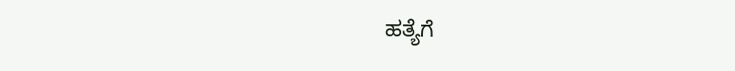ಹತ್ಯೆಗೆ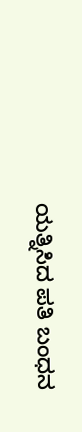ಯತ್ನಿಸಿದ ಪತಿ ಬಂಧನ